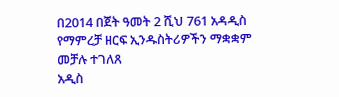በ2014 በጀት ዓመት 2 ሺህ 761 አዳዲስ የማምረቻ ዘርፍ ኢንዱስትሪዎችን ማቋቋም መቻሉ ተገለጸ
አዲስ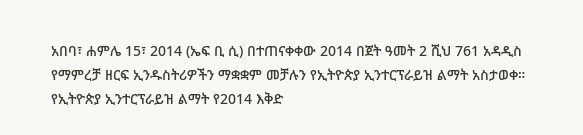አበባ፣ ሐምሌ 15፣ 2014 (ኤፍ ቢ ሲ) በተጠናቀቀው 2014 በጀት ዓመት 2 ሺህ 761 አዳዲስ የማምረቻ ዘርፍ ኢንዱስትሪዎችን ማቋቋም መቻሉን የኢትዮጵያ ኢንተርፕራይዝ ልማት አስታወቀ።
የኢትዮጵያ ኢንተርፕራይዝ ልማት የ2014 እቅድ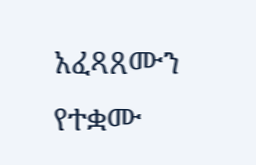አፈጻጸሙን የተቋሙ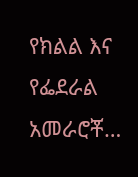የክልል እና የፌደራል አመራሮቾ…